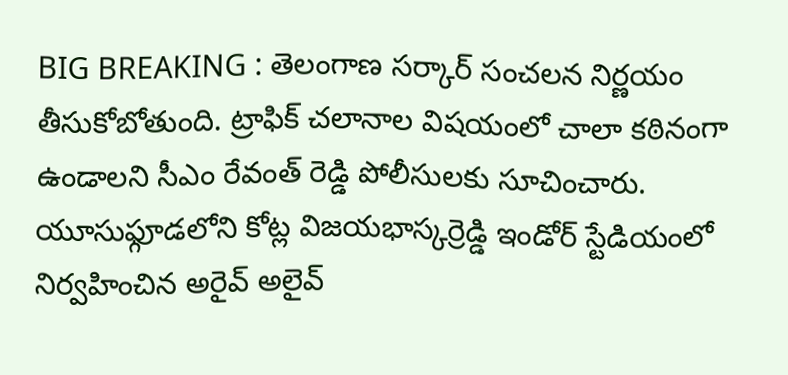BIG BREAKING : తెలంగాణ సర్కార్ సంచలన నిర్ణయం తీసుకోబోతుంది. ట్రాఫిక్ చలానాల విషయంలో చాలా కఠినంగా ఉండాలని సీఎం రేవంత్ రెడ్డి పోలీసులకు సూచించారు. యూసుఫ్గూడలోని కోట్ల విజయభాస్కర్రెడ్డి ఇండోర్ స్టేడియంలో నిర్వహించిన అరైవ్ అలైవ్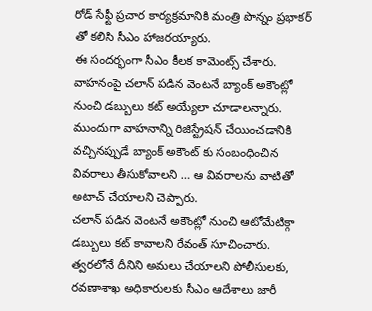రోడ్ సేఫ్టీ ప్రచార కార్యక్రమానికి మంత్రి పొన్నం ప్రభాకర్ తో కలిసి సీఎం హాజరయ్యారు.
ఈ సందర్భంగా సీఎం కీలక కామెంట్స్ చేశారు. వాహనంపై చలాన్ పడిన వెంటనే బ్యాంక్ అకౌంట్లో నుంచి డబ్బులు కట్ అయ్యేలా చూడాలన్నారు. ముందుగా వాహనాన్ని రిజిస్ట్రేషన్ చేయించడానికి వచ్చినప్పుడే బ్యాంక్ అకౌంట్ కు సంబంధించిన వివరాలు తీసుకోవాలని … ఆ వివరాలను వాటితో అటాచ్ చేయాలని చెప్పారు.
చలాన్ పడిన వెంటనే అకౌంట్లో నుంచి ఆటోమేటిక్గా డబ్బులు కట్ కావాలని రేవంత్ సూచించారు. త్వరలోనే దీనిని అమలు చేయాలని పోలీసులకు, రవణాశాఖ అధికారులకు సీఎం ఆదేశాలు జారీ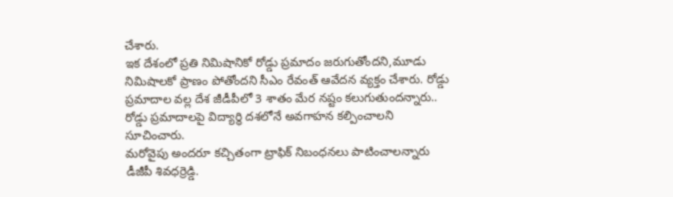చేశారు.
ఇక దేశంలో ప్రతి నిమిషానికో రోడ్డు ప్రమాదం జరుగుతోందని,మూడు నిమిషాలకో ప్రాణం పోతోందని సీఎం రేవంత్ ఆవేదన వ్యక్తం చేశారు. రోడ్డు ప్రమాదాల వల్ల దేశ జీడీపీలో 3 శాతం మేర నష్టం కలుగుతుందన్నారు.. రోడ్డు ప్రమాదాలపై విద్యార్థి దశలోనే అవగాహన కల్పించాలని సూచించారు.
మరోవైపు అందరూ కచ్చితంగా ట్రాఫిక్ నిబంధనలు పాటించాలన్నారు డీజీపీ శివధర్రెడ్డి.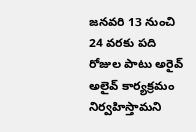జనవరి 13 నుంచి 24 వరకు పది రోజుల పాటు అరైవ్ అలైవ్ కార్యక్రమం నిర్వహిస్తామని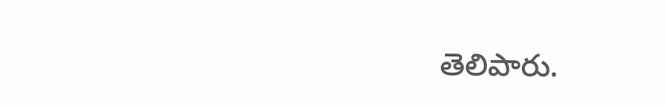తెలిపారు.